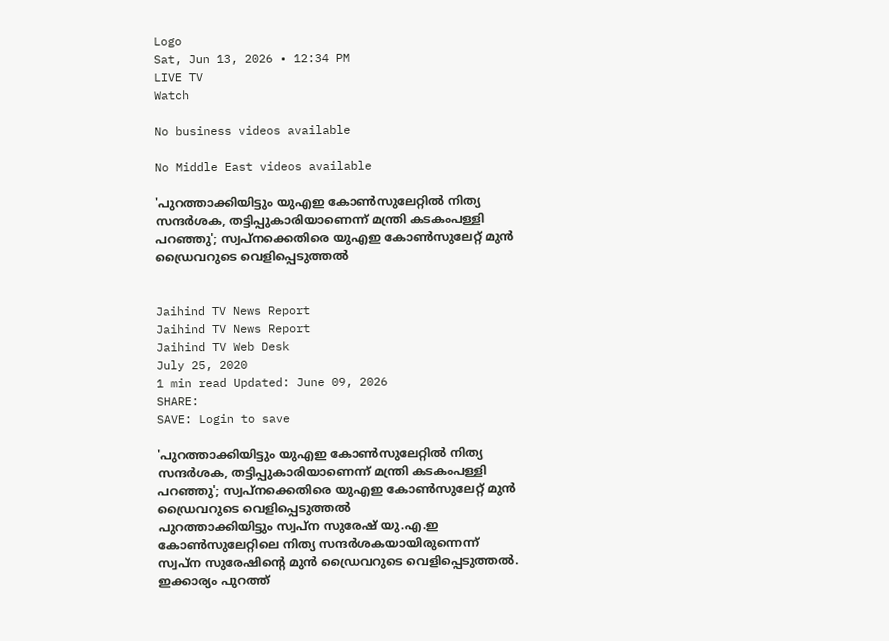Logo
Sat, Jun 13, 2026 • 12:34 PM
LIVE TV
Watch

No business videos available

No Middle East videos available

'പുറത്താക്കിയിട്ടും യുഎഇ കോൺസുലേറ്റിൽ നിത്യ സന്ദർശക, തട്ടിപ്പുകാരിയാണെന്ന് മന്ത്രി കടകംപള്ളി പറഞ്ഞു'; സ്വപ്നക്കെതിരെ യുഎഇ കോൺസുലേറ്റ് മുൻ ഡ്രൈവറുടെ വെളിപ്പെടുത്തൽ


Jaihind TV News Report
Jaihind TV News Report
Jaihind TV Web Desk
July 25, 2020
1 min read Updated: June 09, 2026
SHARE:
SAVE: Login to save

'പുറത്താക്കിയിട്ടും യുഎഇ കോൺസുലേറ്റിൽ നിത്യ സന്ദർശക, തട്ടിപ്പുകാരിയാണെന്ന് മന്ത്രി കടകംപള്ളി പറഞ്ഞു'; സ്വപ്നക്കെതിരെ യുഎഇ കോൺസുലേറ്റ് മുൻ ഡ്രൈവറുടെ വെളിപ്പെടുത്തൽ
പുറത്താക്കിയിട്ടും സ്വപ്‌ന സുരേഷ് യു.എ.ഇ കോണ്‍സുലേറ്റിലെ നിത്യ സന്ദര്‍ശകയായിരുന്നെന്ന് സ്വപ്‌ന സുരേഷിന്‍റെ മുന്‍ ഡ്രൈവറുടെ വെളിപ്പെടുത്തല്‍. ഇക്കാര്യം പുറത്ത്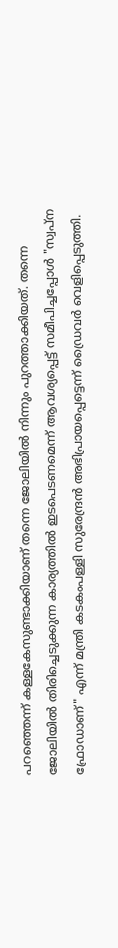പറഞ്ഞെന്ന് കള്ളകേസുണ്ടാക്കിയാണ് തന്നെ ജോലിയില്‍ നിന്നും പുറത്താക്കിയത്. തന്നെ ജോലിയില്‍ തിരിച്ചെടുക്കുന്ന കാര്യത്തില്‍ ഇടപെടണമെന്ന് ആവശ്യപ്പെട്ട് സമീപിച്ചപ്പോള്‍ "സ്വപ്‌ന ഫ്രോഡാണ്" എന്ന് മന്ത്രി കടകംപള്ളി സുരേന്ദ്രന്‍ അഭിപ്രായപ്പെട്ടെന്ന് ഡ്രൈവര്‍ വെളിപ്പെടുത്തി.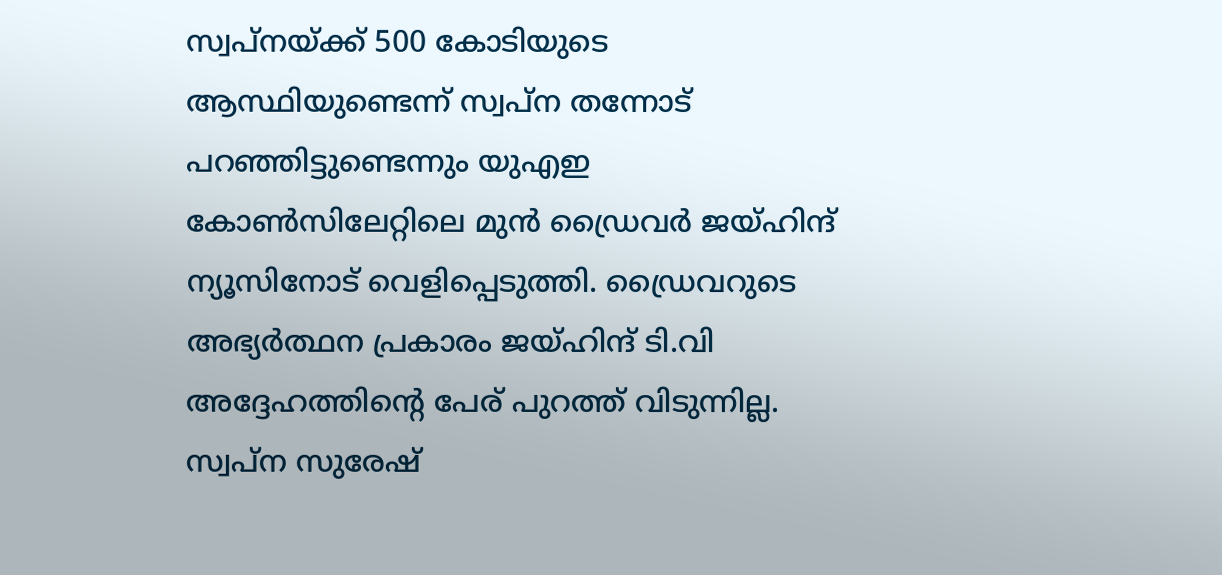സ്വപ്‌നയ്ക്ക് 500 കോടിയുടെ ആസ്ഥിയുണ്ടെന്ന് സ്വപ്‌ന തന്നോട് പറഞ്ഞിട്ടുണ്ടെന്നും യുഎഇ കോണ്‍സിലേറ്റിലെ മുന്‍ ഡ്രൈവര്‍ ജയ്ഹിന്ദ് ന്യൂസിനോട് വെളിപ്പെടുത്തി. ഡ്രൈവറുടെ അഭ്യര്‍ത്ഥന പ്രകാരം ജയ്ഹിന്ദ് ടി.വി അദ്ദേഹത്തിന്‍റെ പേര് പുറത്ത് വിടുന്നില്ല. സ്വപ്ന സുരേഷ്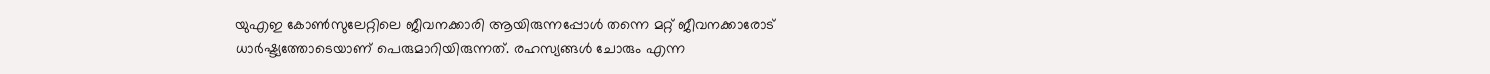യുഎഇ കോണ്‍സുലേറ്റിലെ ജീവനക്കാരി ആയിരുന്നപ്പോള്‍ തന്നെ മറ്റ് ജീവനക്കാരോട് ധാർഷ്ട്യത്തോടെയാണ് പെരുമാറിയിരുന്നത്. രഹസ്യങ്ങള്‍ ചോരും എന്ന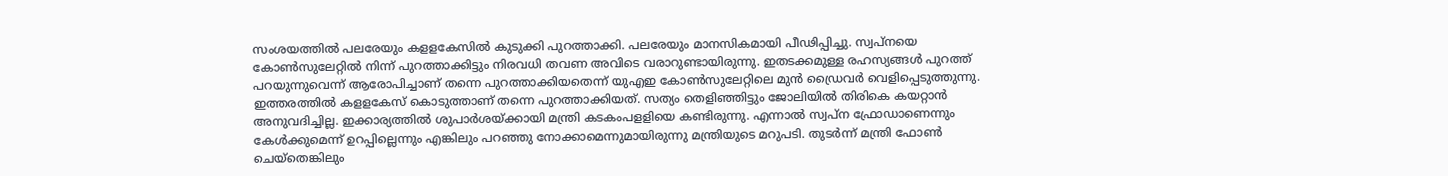സംശയത്തില്‍ പലരേയും കളളകേസില്‍ കുടുക്കി പുറത്താക്കി. പലരേയും മാനസികമായി പീഢിപ്പിച്ചു. സ്വപ്നയെ കോണ്‍സുലേറ്റില്‍ നിന്ന് പുറത്താക്കിട്ടും നിരവധി തവണ അവിടെ വരാറുണ്ടായിരുന്നു. ഇതടക്കമുള്ള രഹസ്യങ്ങള്‍ പുറത്ത് പറയുന്നുവെന്ന് ആരോപിച്ചാണ് തന്നെ പുറത്താക്കിയതെന്ന് യുഎഇ കോണ്‍സുലേറ്റിലെ മുന്‍ ഡ്രൈവര്‍ വെളിപ്പെടുത്തുന്നു. ഇത്തരത്തില്‍ കളളകേസ് കൊടുത്താണ് തന്നെ പുറത്താക്കിയത്. സത്യം തെളിഞ്ഞിട്ടും ജോലിയില്‍ തിരികെ കയറ്റാന്‍ അനുവദിച്ചില്ല. ഇക്കാര്യത്തില്‍ ശുപാര്‍ശയ്ക്കായി മന്ത്രി കടകംപളളിയെ കണ്ടിരുന്നു. എന്നാല്‍ സ്വപ്‌ന ഫ്രോഡാണെന്നും കേള്‍ക്കുമെന്ന് ഉറപ്പില്ലെന്നും എങ്കിലും പറഞ്ഞു നോക്കാമെന്നുമായിരുന്നു മന്ത്രിയുടെ മറുപടി. തുടര്‍ന്ന് മന്ത്രി ഫോണ്‍ ചെയ്‌തെങ്കിലും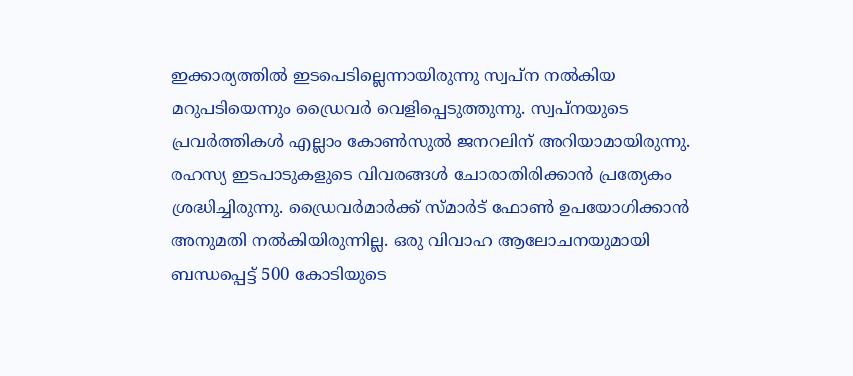ഇക്കാര്യത്തില്‍ ഇടപെടില്ലെന്നായിരുന്നു സ്വപ്‌ന നല്‍കിയ മറുപടിയെന്നും ഡ്രൈവര്‍ വെളിപ്പെടുത്തുന്നു. സ്വപ്നയുടെ പ്രവര്‍ത്തികള്‍ എല്ലാം കോണ്‍സുല്‍ ജനറലിന് അറിയാമായിരുന്നു. രഹസ്യ ഇടപാടുകളുടെ വിവരങ്ങള്‍ ചോരാതിരിക്കാന്‍ പ്രത്യേകം ശ്രദ്ധിച്ചിരുന്നു. ഡ്രൈവര്‍മാര്‍ക്ക് സ്മാര്‍ട് ഫോണ്‍ ഉപയോഗിക്കാന്‍ അനുമതി നല്‍കിയിരുന്നില്ല. ഒരു വിവാഹ ആലോചനയുമായി ബന്ധപ്പെട്ട് 500 കോടിയുടെ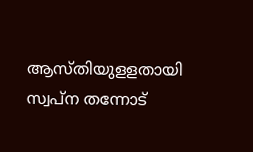ആസ്തിയുളളതായി സ്വപ്ന തന്നോട്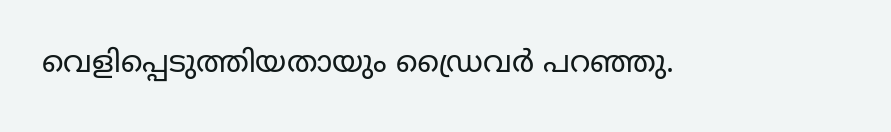വെളിപ്പെടുത്തിയതായും ഡ്രൈവര്‍ പറഞ്ഞു.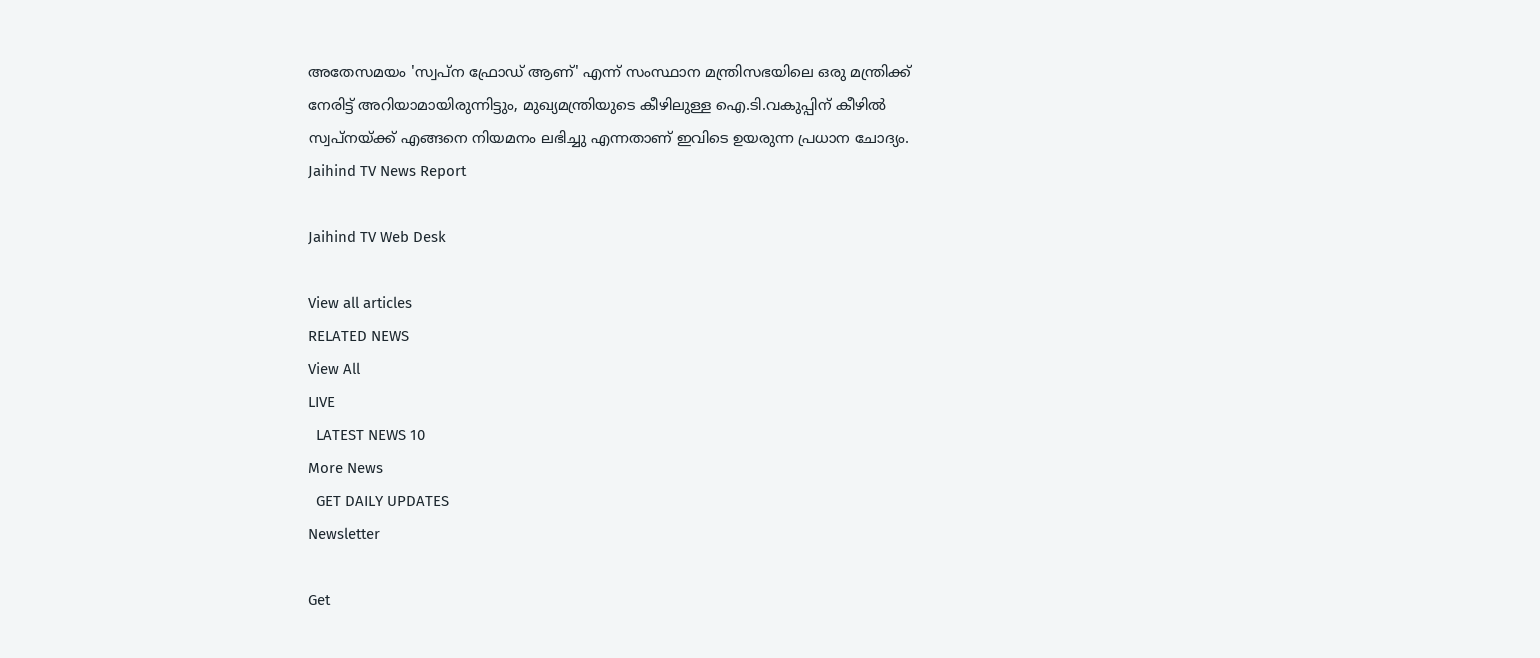അതേസമയം 'സ്വപ്ന ഫ്രോഡ് ആണ്' എന്ന് സംസ്ഥാന മന്ത്രിസഭയിലെ ഒരു മന്ത്രിക്ക് നേരിട്ട് അറിയാമായിരുന്നിട്ടും, മുഖ്യമന്ത്രിയുടെ കീഴിലുള്ള ഐ.ടി.വകുപ്പിന് കീഴില്‍ സ്വപ്‌നയ്ക്ക് എങ്ങനെ നിയമനം ലഭിച്ചു എന്നതാണ് ഇവിടെ ഉയരുന്ന പ്രധാന ചോദ്യം.
Jaihind TV News Report

Jaihind TV Web Desk

View all articles
RELATED NEWS
View All
LIVE
  LATEST NEWS 10
More News
  GET DAILY UPDATES
Newsletter

Get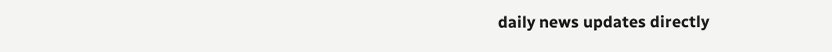daily news updates directly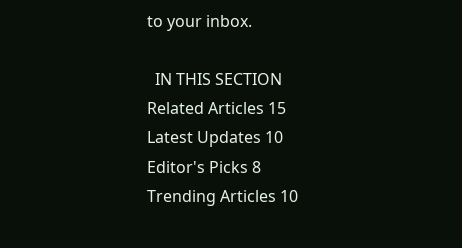to your inbox.

  IN THIS SECTION
Related Articles 15
Latest Updates 10
Editor's Picks 8
Trending Articles 10